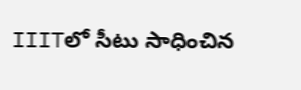IIITలో సీటు సాధించిన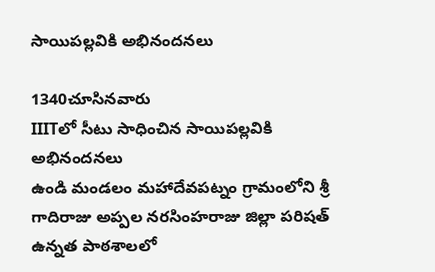సాయిపల్లవికి అభినందనలు

1340చూసినవారు
IIITలో సీటు సాధించిన సాయిపల్లవికి అభినందనలు
ఉండి మండలం మహాదేవపట్నం గ్రామంలోని శ్రీ గాదిరాజు అప్పల నరసింహరాజు జిల్లా పరిషత్ ఉన్నత పాఠశాలలో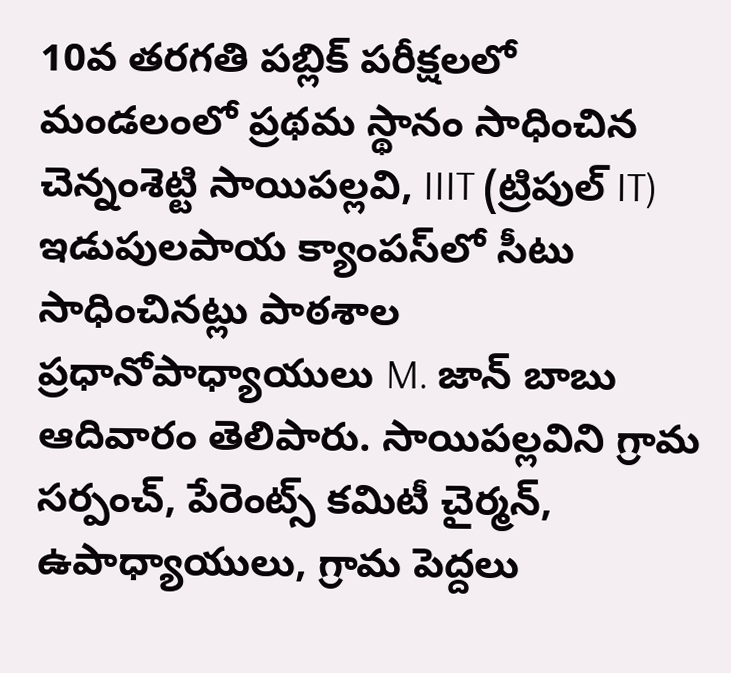10వ తరగతి పబ్లిక్ పరీక్షలలో మండలంలో ప్రథమ స్థానం సాధించిన చెన్నంశెట్టి సాయిపల్లవి, IIIT (ట్రిపుల్ IT) ఇడుపులపాయ క్యాంపస్‌లో సీటు సాధించినట్లు పాఠశాల ప్రధానోపాధ్యాయులు M. జాన్ బాబు ఆదివారం తెలిపారు. సాయిపల్లవిని గ్రామ సర్పంచ్, పేరెంట్స్ కమిటీ చైర్మన్, ఉపాధ్యాయులు, గ్రామ పెద్దలు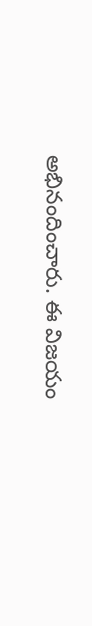అభినందించారు. ఈ విజయం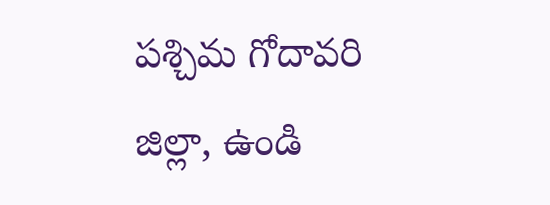పశ్చిమ గోదావరి జిల్లా, ఉండి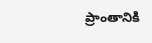ప్రాంతానికి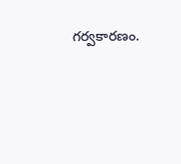గర్వకారణం.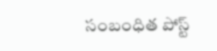సంబంధిత పోస్ట్